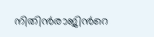നിതിന്‍രാജിന്‍റെ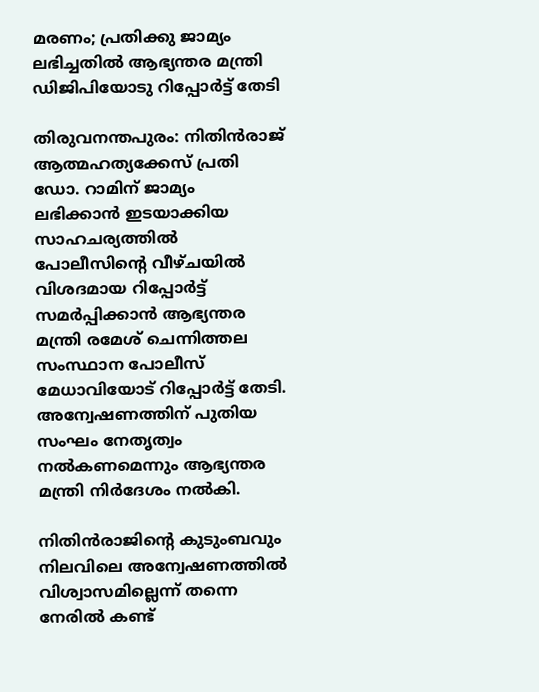മരണം; പ്രതിക്കു ജാമ്യം ലഭിച്ചതിൽ ആഭ്യന്തര മന്ത്രി ഡിജിപിയോടു റിപ്പോർട്ട് തേടി

തിരുവനന്തപുരം: നിതിന്‍രാജ് ആത്മഹത്യക്കേസ് പ്രതി ഡോ. റാമിന് ജാമ്യം ലഭിക്കാന്‍ ഇടയാക്കിയ സാഹചര്യത്തില്‍ പോലീസിന്‍റെ വീഴ്ചയില്‍ വിശദമായ റിപ്പോര്‍ട്ട് സമര്‍പ്പിക്കാന്‍ ആഭ്യന്തര മന്ത്രി രമേശ് ചെന്നിത്തല സംസ്ഥാന പോലീസ് മേധാവിയോട് റിപ്പോര്‍ട്ട് തേടി. അന്വേഷണത്തിന് പുതിയ സംഘം നേതൃത്വം നല്‍കണമെന്നും ആഭ്യന്തര മന്ത്രി നിര്‍ദേശം നല്‍കി.

നിതിന്‍രാജിന്‍റെ കുടുംബവും നിലവിലെ അന്വേഷണത്തില്‍ വിശ്വാസമില്ലെന്ന് തന്നെ നേരില്‍ കണ്ട്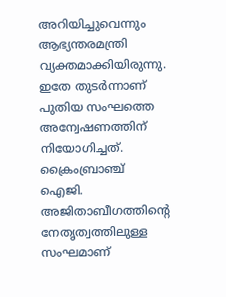അറിയിച്ചുവെന്നും ആഭ്യന്തരമന്ത്രി വ്യക്തമാക്കിയിരുന്നു. ഇതേ തുടര്‍ന്നാണ് പുതിയ സംഘത്തെ അന്വേഷണത്തിന് നിയോഗിച്ചത്. ക്രൈംബ്രാഞ്ച് ഐജി. അജിതാബീഗത്തിന്‍റെ നേതൃത്വത്തിലുള്ള സംഘമാണ്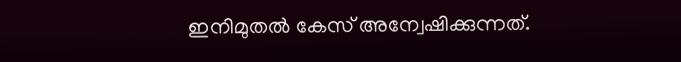ഇനിമുതല്‍ കേസ് അന്വേഷിക്കുന്നത്.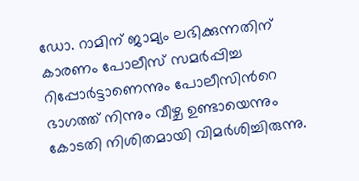ഡോ. റാമിന് ജാമ്യം ലഭിക്കുന്നതിന് കാരണം പോലീസ് സമര്‍പ്പിച്ച റിപ്പോര്‍ട്ടാണെന്നും പോലീസിന്‍റെ ഭാഗത്ത് നിന്നും വീഴ്ച ഉണ്ടായെന്നും കോടതി നിശിതമായി വിമര്‍ശിച്ചിരുന്നു.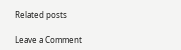Related posts

Leave a Comment